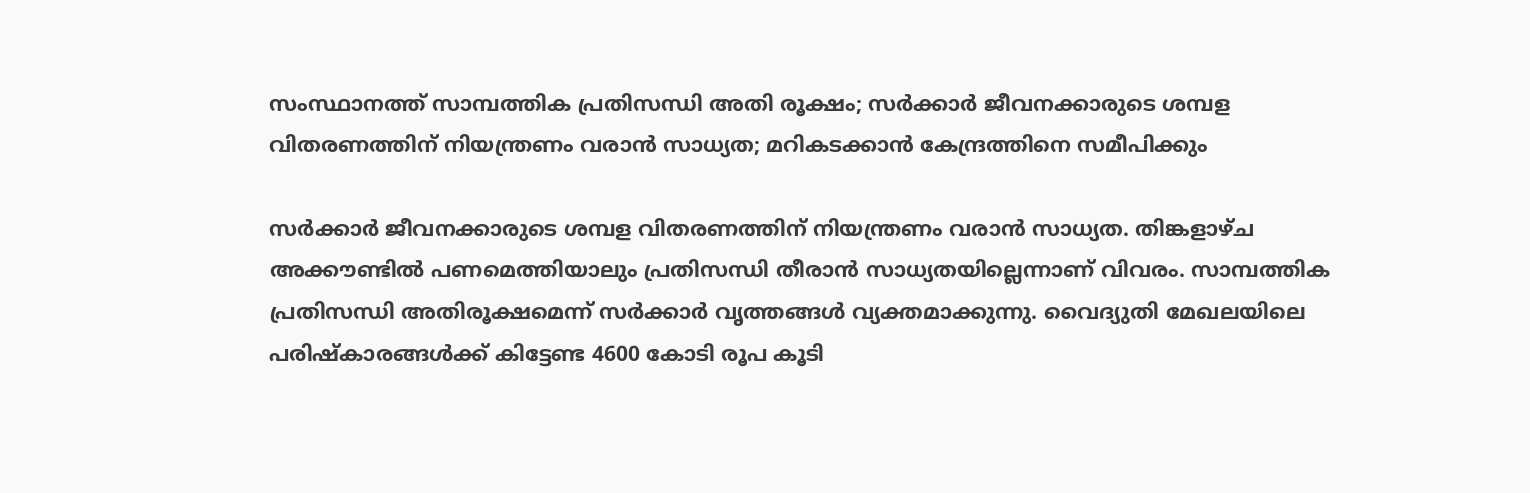സംസ്ഥാനത്ത് സാമ്പത്തിക പ്രതിസന്ധി അതി രൂക്ഷം; സര്‍ക്കാര്‍ ജീവനക്കാരുടെ ശമ്പള വിതരണത്തിന് നിയന്ത്രണം വരാന്‍ സാധ്യത; മറികടക്കാന്‍ കേന്ദ്രത്തിനെ സമീപിക്കും

സര്‍ക്കാര്‍ ജീവനക്കാരുടെ ശമ്പള വിതരണത്തിന് നിയന്ത്രണം വരാന്‍ സാധ്യത. തിങ്കളാഴ്ച അക്കൗണ്ടില്‍ പണമെത്തിയാലും പ്രതിസന്ധി തീരാന്‍ സാധ്യതയില്ലെന്നാണ് വിവരം. സാമ്പത്തിക പ്രതിസന്ധി അതിരൂക്ഷമെന്ന് സര്‍ക്കാര്‍ വൃത്തങ്ങള്‍ വ്യക്തമാക്കുന്നു. വൈദ്യുതി മേഖലയിലെ പരിഷ്‌കാരങ്ങള്‍ക്ക് കിട്ടേണ്ട 4600 കോടി രൂപ കൂടി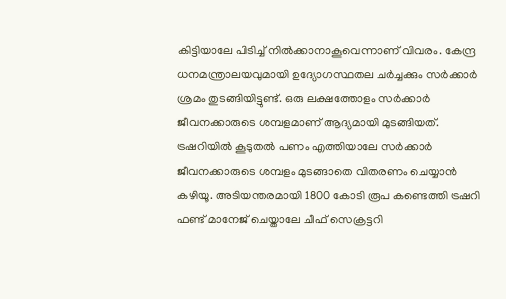കിട്ടിയാലേ പിടിച്ച് നില്‍ക്കാനാകൂവെന്നാണ് വിവരം. കേന്ദ്ര ധനമന്ത്രാലയവുമായി ഉദ്യോഗസ്ഥതല ചര്‍ച്ചക്കും സര്‍ക്കാര്‍ ശ്രമം തുടങ്ങിയിട്ടുണ്ട്. ഒരു ലക്ഷത്തോളം സര്‍ക്കാര്‍ ജീവനക്കാരുടെ ശമ്പളമാണ് ആദ്യമായി മുടങ്ങിയത്. ട്രഷറിയില്‍ കൂടുതല്‍ പണം എത്തിയാലേ സര്‍ക്കാര്‍ ജീവനക്കാരുടെ ശമ്പളം മുടങ്ങാതെ വിതരണം ചെയ്യാന്‍ കഴിയൂ. അടിയന്തരമായി 1800 കോടി രൂപ കണ്ടെത്തി ട്രഷറി ഫണ്ട് മാനേജ് ചെയ്താലേ ചീഫ് സെക്രട്ടറി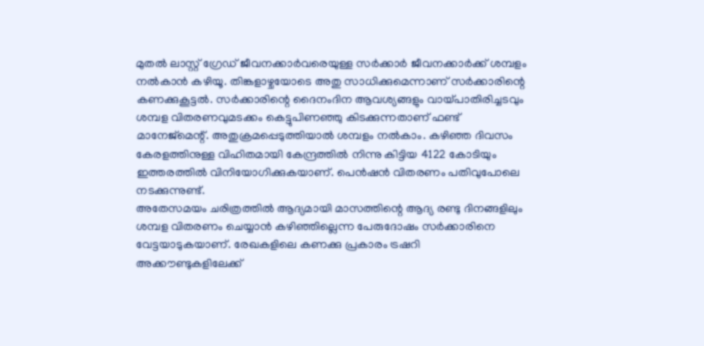മുതല്‍ ലാസ്റ്റ് ഗ്രേഡ് ജീവനക്കാര്‍വരെയുള്ള സര്‍ക്കാര്‍ ജീവനക്കാര്‍ക്ക് ശമ്പളം നല്‍കാന്‍ കഴിയൂ. തിങ്കളാഴ്ചയോടെ അതു സാധിക്കുമെന്നാണ് സര്‍ക്കാരിന്റെ കണക്കുകൂട്ടല്‍. സര്‍ക്കാരിന്റെ ദൈനംദിന ആവശ്യങ്ങളും വായ്പാതിരിച്ചടവും ശമ്പള വിതരണവുമടക്കം കെട്ടുപിണഞ്ഞു കിടക്കുന്നതാണ് ഫണ്ട് മാനേജ്‌മെന്റ്. അതുക്രമപ്പെടുത്തിയാല്‍ ശമ്പളം നല്‍കാം. കഴിഞ്ഞ ദിവസം കേരളത്തിനുള്ള വിഹിതമായി കേന്ദ്രത്തില്‍ നിന്നു കിട്ടിയ 4122 കോടിയും ഇത്തരത്തില്‍ വിനിയോഗിക്കുകയാണ്. പെന്‍ഷന്‍ വിതരണം പതിവുപോലെ നടക്കുന്നുണ്ട്.
അതേസമയം ചരിത്രത്തില്‍ ആദ്യമായി മാസത്തിന്റെ ആദ്യ രണ്ടു ദിനങ്ങളിലും ശമ്പള വിതരണം ചെയ്യാന്‍ കഴിഞ്ഞില്ലെന്ന പേരുദോഷം സര്‍ക്കാരിനെ വേട്ടയാടുകയാണ്. രേഖകളിലെ കണക്കു പ്രകാരം ട്രഷറി അക്കൗണ്ടുകളിലേക്ക്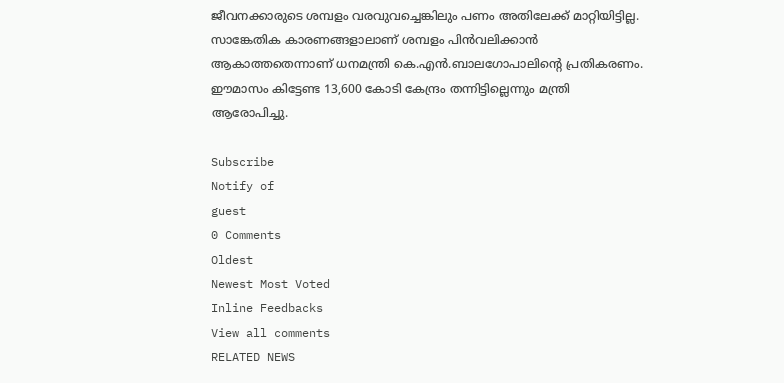ജീവനക്കാരുടെ ശമ്പളം വരവുവച്ചെങ്കിലും പണം അതിലേക്ക് മാറ്റിയിട്ടില്ല. സാങ്കേതിക കാരണങ്ങളാലാണ് ശമ്പളം പിന്‍വലിക്കാന്‍ ആകാത്തതെന്നാണ് ധനമന്ത്രി കെ.എന്‍.ബാലഗോപാലിന്റെ പ്രതികരണം. ഈമാസം കിട്ടേണ്ട 13,600 കോടി കേന്ദ്രം തന്നിട്ടില്ലെന്നും മന്ത്രി ആരോപിച്ചു.

Subscribe
Notify of
guest
0 Comments
Oldest
Newest Most Voted
Inline Feedbacks
View all comments
RELATED NEWS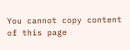You cannot copy content of this page